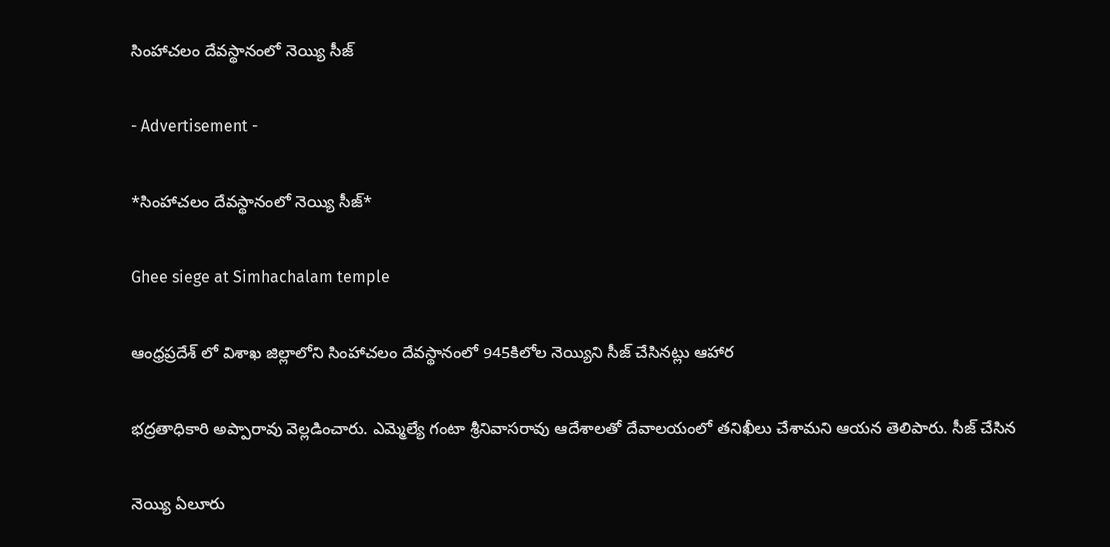సింహాచలం దేవస్థానంలో నెయ్యి సీజ్

- Advertisement -

*సింహాచలం దేవస్థానంలో నెయ్యి సీజ్*

Ghee siege at Simhachalam temple

ఆంధ్రప్రదేశ్ లో విశాఖ జిల్లాలోని సింహాచలం దేవస్థానంలో 945కిలోల నెయ్యిని సీజ్ చేసినట్లు ఆహార

భద్రతాధికారి అప్పారావు వెల్లడించారు. ఎమ్మెల్యే గంటా శ్రీనివాసరావు ఆదేశాలతో దేవాలయంలో తనిఖీలు చేశామని ఆయన తెలిపారు. సీజ్ చేసిన

నెయ్యి ఏలూరు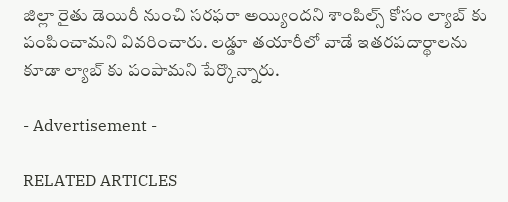జిల్లా రైతు డెయిరీ నుంచి సరఫరా అయ్యిందని శాంపిల్స్ కోసం ల్యాబ్ కు పంపించామని వివరించారు. లడ్డూ తయారీలో వాడే ఇతరపదార్థాలను కూడా ల్యాబ్ కు పంపామని పేర్కొన్నారు.

- Advertisement -

RELATED ARTICLES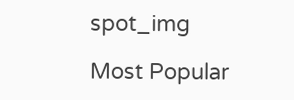spot_img

Most Popular